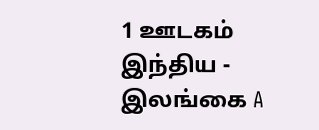1 ஊடகம்
இந்திய - இலங்கை A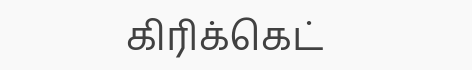கிரிக்கெட்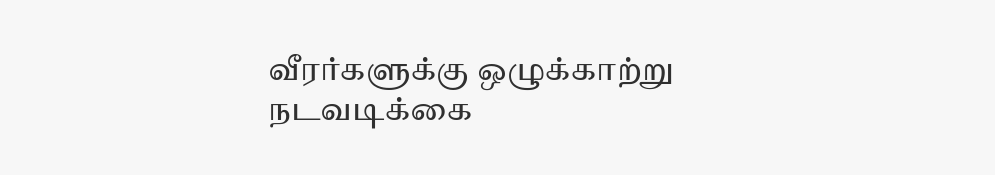வீரர்களுக்கு ஒழுக்காற்று நடவடிக்கை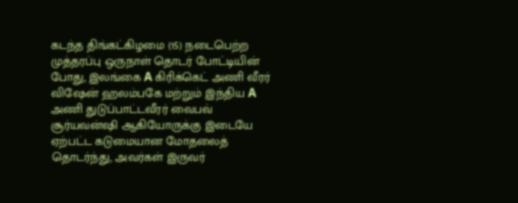கடந்த திங்கட்கிழமை (15) நடைபெற்ற முத்தரப்பு ஒருநாள் தொடர் போட்டியின் போது, இலங்கை A கிரிக்கெட் அணி வீரர் விஷேன் ஹலம்பகே மற்றும் இந்திய A அணி துடுப்பாட்டவீரர் வைபவ் சூர்யவன்ஷி ஆகியோருக்கு இடையே ஏற்பட்ட கடுமையான மோதலைத் தொடர்ந்து, அவர்கள் இருவர்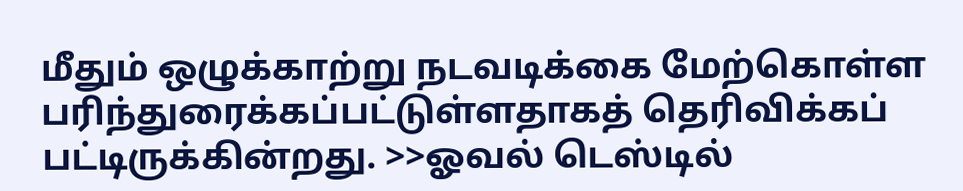மீதும் ஒழுக்காற்று நடவடிக்கை மேற்கொள்ள பரிந்துரைக்கப்பட்டுள்ளதாகத் தெரிவிக்கப் பட்டிருக்கின்றது. >>ஓவல் டெஸ்டில்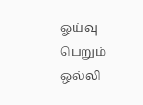ஓய்வு பெறும் ஒல்லி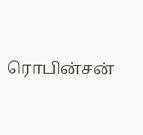ரொபின்சன்